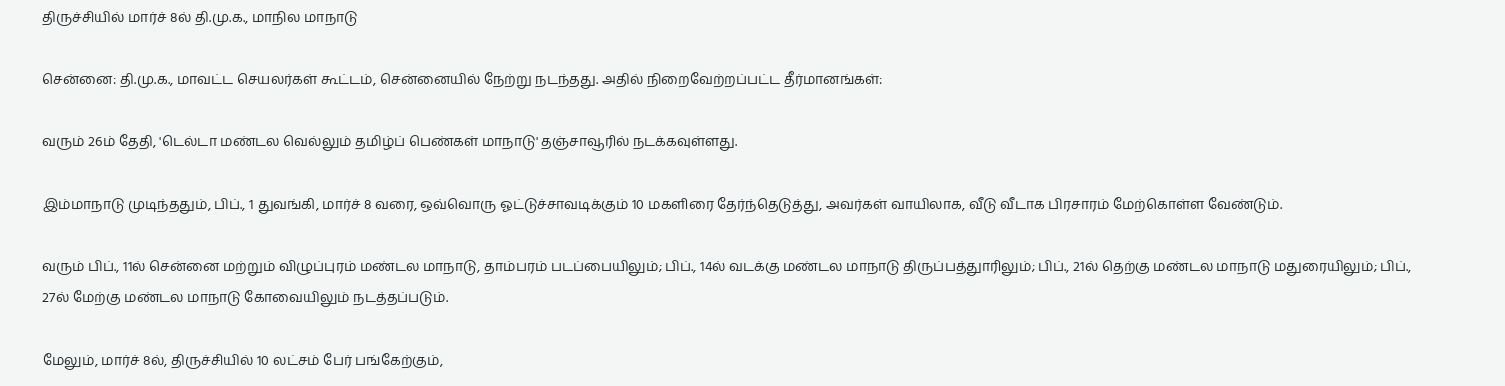திருச்சியில் மார்ச் 8ல் தி.மு.க., மாநில மாநாடு

சென்னை: தி.மு.க., மாவட்ட செயலர்கள் கூட்டம், சென்னையில் நேற்று நடந்தது. அதில் நிறைவேற்றப்பட்ட தீர்மானங்கள்:

வரும் 26ம் தேதி, 'டெல்டா மண்டல வெல்லும் தமிழ்ப் பெண்கள் மாநாடு' தஞ்சாவூரில் நடக்கவுள்ளது.

இம்மாநாடு முடிந்ததும், பிப்., 1 துவங்கி, மார்ச் 8 வரை, ஒவ்வொரு ஓட்டுச்சாவடிக்கும் 10 மகளிரை தேர்ந்தெடுத்து, அவர்கள் வாயிலாக, வீடு வீடாக பிரசாரம் மேற்கொள்ள வேண்டும்.

வரும் பிப்., 11ல் சென்னை மற்றும் விழுப்புரம் மண்டல மாநாடு, தாம்பரம் படப்பையிலும்; பிப்., 14ல் வடக்கு மண்டல மாநாடு திருப்பத்துாரிலும்; பிப்., 21ல் தெற்கு மண்டல மாநாடு மதுரையிலும்; பிப்., 27ல் மேற்கு மண்டல மாநாடு கோவையிலும் நடத்தப்படும்.

மேலும், மார்ச் 8ல், திருச்சியில் 10 லட்சம் பேர் பங்கேற்கும்,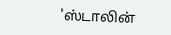'ஸ்டாலின்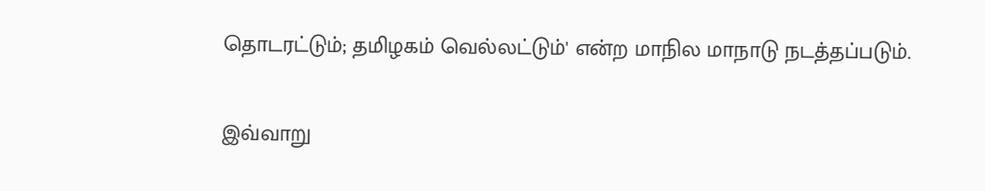தொடரட்டும்; தமிழகம் வெல்லட்டும்' என்ற மாநில மாநாடு நடத்தப்படும்.

இவ்வாறு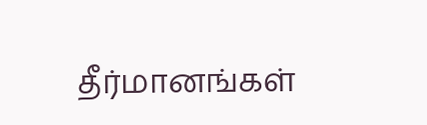தீர்மானங்கள்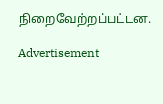நிறைவேற்றப்பட்டன.

Advertisement